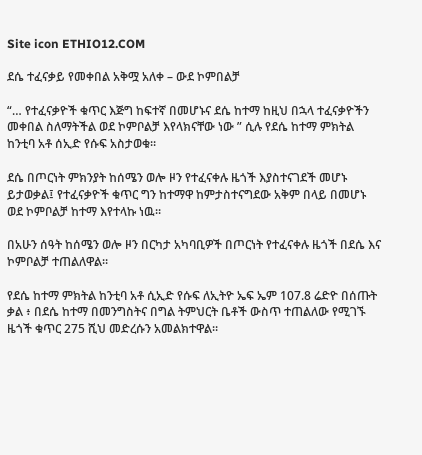Site icon ETHIO12.COM

ደሴ ተፈናቃይ የመቀበል አቅሟ አለቀ – ውደ ኮምበልቻ

“… የተፈናቃዮች ቁጥር እጅግ ከፍተኛ በመሆኑና ደሴ ከተማ ከዚህ በኋላ ተፈናቃዮችን መቀበል ስለማትችል ወደ ኮምቦልቻ እየላክናቸው ነው ” ሲሉ የደሴ ከተማ ምክትል ከንቲባ አቶ ሰኢድ የሱፍ አስታወቁ።

ደሴ በጦርነት ምክንያት ከሰሜን ወሎ ዞን የተፈናቀሉ ዜጎች እያስተናገደች መሆኑ ይታወቃል፤ የተፈናቃዮች ቁጥር ግን ከተማዋ ከምታስተናግደው አቅም በላይ በመሆኑ ወደ ኮምቦልቻ ከተማ እየተላኩ ነዉ።

በአሁን ሰዓት ከሰሜን ወሎ ዞን በርካታ አካባቢዎች በጦርነት የተፈናቀሉ ዜጎች በደሴ እና ኮምቦልቻ ተጠልለዋል።

የደሴ ከተማ ምክትል ከንቲባ አቶ ሲኢድ የሱፍ ለኢትዮ ኤፍ ኤም 107.8 ሬድዮ በሰጡት ቃል ፥ በደሴ ከተማ በመንግስትና በግል ትምህርት ቤቶች ውስጥ ተጠልለው የሚገኙ ዜጎች ቁጥር 275 ሺህ መድረሱን አመልክተዋል።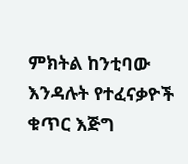ምክትል ከንቲባው እንዳሉት የተፈናቃዮች ቁጥር እጅግ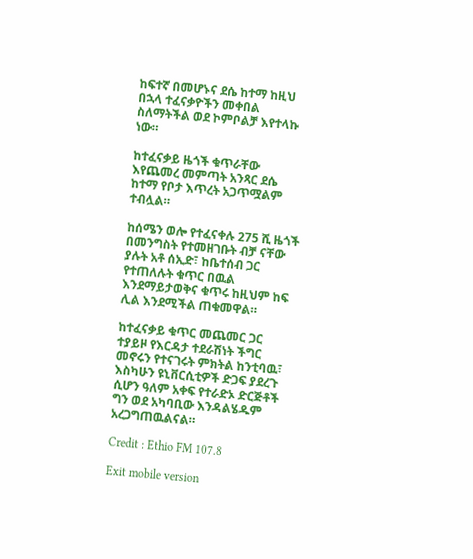ከፍተኛ በመሆኑና ደሴ ከተማ ከዚህ በኋላ ተፈናቃዮችን መቀበል ስለማትችል ወደ ኮምቦልቻ እየተላኩ ነው።

ከተፈናቃይ ዜጎች ቁጥራቸው እየጨመረ መምጣት አንጻር ደሴ ከተማ የቦታ እጥረት አጋጥሟልም ተብሏል።

ከሰሜን ወሎ የተፈናቀሉ 275 ሺ ዜጎች በመንግስት የተመዘገቡት ብቻ ናቸው ያሉት አቶ ሰኢድ፣ ከቤተሰብ ጋር የተጠለሉት ቁጥር በዉል እንደማይታወቅና ቁጥሩ ከዚህም ከፍ ሊል እንደሚችል ጠቁመዋል።

ከተፈናቃይ ቁጥር መጨመር ጋር ተያይዞ የእርዳታ ተደራሽነት ችግር መኖሩን የተናገሩት ምክትል ከንቲባዉ፣ እስካሁን ዩኒቨርሲቲዎች ድጋፍ ያደረጉ ሲሆን ዓለም አቀፍ የተራድኦ ድርጅቶች ግን ወደ አካባቢው እንዳልሄዱም አረጋግጠዉልናል።

Credit : Ethio FM 107.8

Exit mobile version